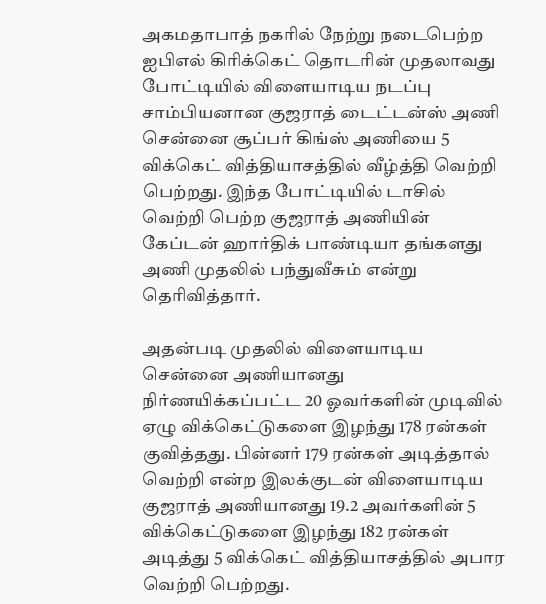அகமதாபாத் நகரில் நேற்று நடைபெற்ற ஐபிஎல் கிரிக்கெட் தொடரின் முதலாவது போட்டியில் விளையாடிய நடப்பு சாம்பியனான குஜராத் டைட்டன்ஸ் அணி சென்னை சூப்பர் கிங்ஸ் அணியை 5 விக்கெட் வித்தியாசத்தில் வீழ்த்தி வெற்றி பெற்றது. இந்த போட்டியில் டாசில் வெற்றி பெற்ற குஜராத் அணியின் கேப்டன் ஹார்திக் பாண்டியா தங்களது அணி முதலில் பந்துவீசும் என்று தெரிவித்தார்.

அதன்படி முதலில் விளையாடிய சென்னை அணியானது நிர்ணயிக்கப்பட்ட 20 ஓவர்களின் முடிவில் ஏழு விக்கெட்டுகளை இழந்து 178 ரன்கள் குவித்தது. பின்னர் 179 ரன்கள் அடித்தால் வெற்றி என்ற இலக்குடன் விளையாடிய குஜராத் அணியானது 19.2 அவர்களின் 5 விக்கெட்டுகளை இழந்து 182 ரன்கள் அடித்து 5 விக்கெட் வித்தியாசத்தில் அபார வெற்றி பெற்றது.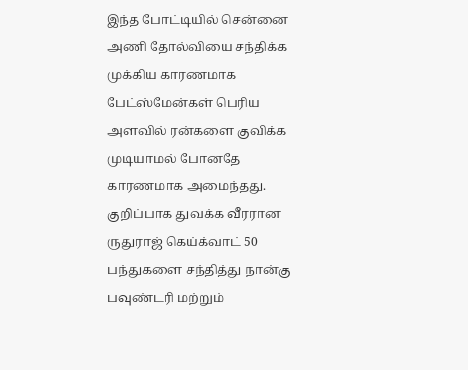இந்த போட்டியில் சென்னை அணி தோல்வியை சந்திக்க முக்கிய காரணமாக பேட்ஸ்மேன்கள் பெரிய அளவில் ரன்களை குவிக்க முடியாமல் போனதே காரணமாக அமைந்தது. குறிப்பாக துவக்க வீரரான ருதுராஜ் கெய்க்வாட் 50 பந்துகளை சந்தித்து நான்கு பவுண்டரி மற்றும்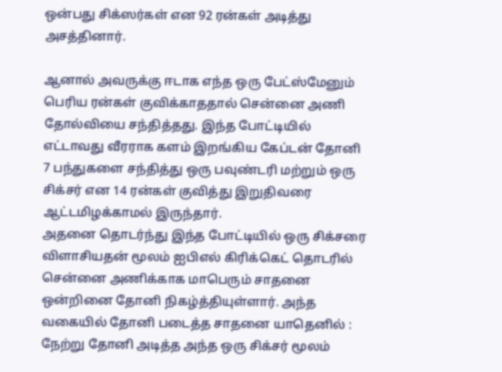ஒன்பது சிக்ஸர்கள் என 92 ரன்கள் அடித்து அசத்தினார்.

ஆனால் அவருக்கு ஈடாக எந்த ஒரு பேட்ஸ்மேனும் பெரிய ரன்கள் குவிக்காததால் சென்னை அணி தோல்வியை சந்தித்தது. இந்த போட்டியில் எட்டாவது வீரராக களம் இறங்கிய கேப்டன் தோனி 7 பந்துகளை சந்தித்து ஒரு பவுண்டரி மற்றும் ஒரு சிக்சர் என 14 ரன்கள் குவித்து இறுதிவரை ஆட்டமிழக்காமல் இருந்தார்.
அதனை தொடர்ந்து இந்த போட்டியில் ஒரு சிக்சரை விளாசியதன் மூலம் ஐபிஎல் கிரிக்கெட் தொடரில் சென்னை அணிக்காக மாபெரும் சாதனை ஒன்றினை தோனி நிகழ்த்தியுள்ளார். அந்த வகையில் தோனி படைத்த சாதனை யாதெனில் : நேற்று தோனி அடித்த அந்த ஒரு சிக்சர் மூலம்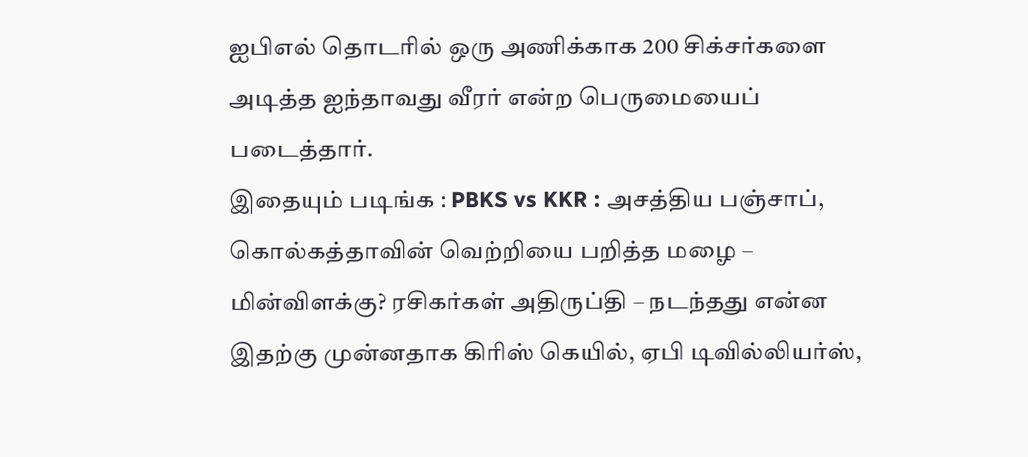ஐபிஎல் தொடரில் ஒரு அணிக்காக 200 சிக்சர்களை அடித்த ஐந்தாவது வீரர் என்ற பெருமையைப் படைத்தார்.
இதையும் படிங்க : PBKS vs KKR : அசத்திய பஞ்சாப், கொல்கத்தாவின் வெற்றியை பறித்த மழை – மின்விளக்கு? ரசிகர்கள் அதிருப்தி – நடந்தது என்ன
இதற்கு முன்னதாக கிரிஸ் கெயில், ஏபி டிவில்லியர்ஸ்,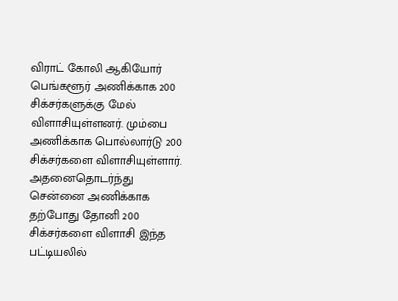விராட் கோலி ஆகியோர் பெங்களூர் அணிக்காக 200 சிக்சர்களுக்கு மேல் விளாசியுள்ளனர். மும்பை அணிக்காக பொல்லார்டு 200 சிக்சர்களை விளாசியுள்ளார். அதனைதொடர்ந்து சென்னை அணிக்காக தற்போது தோனி 200 சிக்சர்களை விளாசி இந்த பட்டியலில்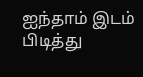ஐந்தாம் இடம் பிடித்து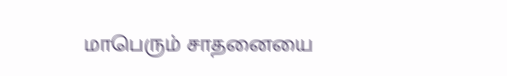மாபெரும் சாதனையை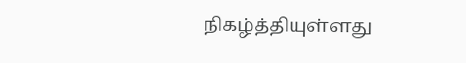நிகழ்த்தியுள்ளது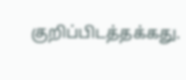குறிப்பிடத்தக்கது.